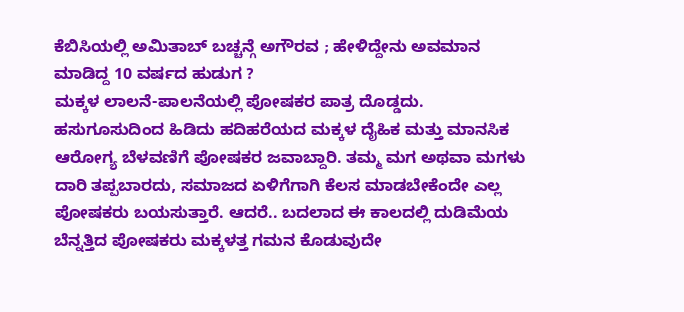ಕೆಬಿಸಿಯಲ್ಲಿ ಅಮಿತಾಬ್ ಬಚ್ಚನ್ಗೆ ಅಗೌರವ ; ಹೇಳಿದ್ದೇನು ಅವಮಾನ ಮಾಡಿದ್ದ 10 ವರ್ಷದ ಹುಡುಗ ?
ಮಕ್ಕಳ ಲಾಲನೆ-ಪಾಲನೆಯಲ್ಲಿ ಪೋಷಕರ ಪಾತ್ರ ದೊಡ್ಡದು. ಹಸುಗೂಸುದಿಂದ ಹಿಡಿದು ಹದಿಹರೆಯದ ಮಕ್ಕಳ ದೈಹಿಕ ಮತ್ತು ಮಾನಸಿಕ ಆರೋಗ್ಯ ಬೆಳವಣಿಗೆ ಪೋಷಕರ ಜವಾಬ್ದಾರಿ. ತಮ್ಮ ಮಗ ಅಥವಾ ಮಗಳು ದಾರಿ ತಪ್ಪಬಾರದು, ಸಮಾಜದ ಏಳಿಗೆಗಾಗಿ ಕೆಲಸ ಮಾಡಬೇಕೆಂದೇ ಎಲ್ಲ ಪೋಷಕರು ಬಯಸುತ್ತಾರೆ. ಆದರೆ.. ಬದಲಾದ ಈ ಕಾಲದಲ್ಲಿ ದುಡಿಮೆಯ ಬೆನ್ನತ್ತಿದ ಪೋಷಕರು ಮಕ್ಕಳತ್ತ ಗಮನ ಕೊಡುವುದೇ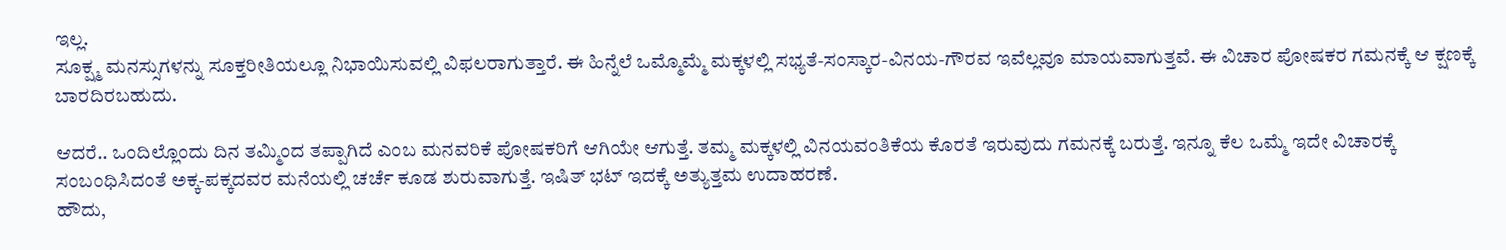ಇಲ್ಲ.
ಸೂಕ್ಷ್ಮ ಮನಸ್ಸುಗಳನ್ನು ಸೂಕ್ತರೀತಿಯಲ್ಲೂ ನಿಭಾಯಿಸುವಲ್ಲಿ ವಿಫಲರಾಗುತ್ತಾರೆ. ಈ ಹಿನ್ನೆಲೆ ಒಮ್ಮೊಮ್ಮೆ ಮಕ್ಕಳಲ್ಲಿ ಸಭ್ಯತೆ-ಸಂಸ್ಕಾರ-ವಿನಯ-ಗೌರವ ಇವೆಲ್ಲವೂ ಮಾಯವಾಗುತ್ತವೆ. ಈ ವಿಚಾರ ಪೋಷಕರ ಗಮನಕ್ಕೆ ಆ ಕ್ಷಣಕ್ಕೆ ಬಾರದಿರಬಹುದು.

ಆದರೆ.. ಒಂದಿಲ್ಲೊಂದು ದಿನ ತಮ್ಮಿಂದ ತಪ್ಪಾಗಿದೆ ಎಂಬ ಮನವರಿಕೆ ಪೋಷಕರಿಗೆ ಆಗಿಯೇ ಆಗುತ್ತೆ. ತಮ್ಮ ಮಕ್ಕಳಲ್ಲಿ ವಿನಯವಂತಿಕೆಯ ಕೊರತೆ ಇರುವುದು ಗಮನಕ್ಕೆ ಬರುತ್ತೆ. ಇನ್ನೂ ಕೆಲ ಒಮ್ಮೆ ಇದೇ ವಿಚಾರಕ್ಕೆ ಸಂಬಂಧಿಸಿದಂತೆ ಅಕ್ಕ-ಪಕ್ಕದವರ ಮನೆಯಲ್ಲಿ ಚರ್ಚೆ ಕೂಡ ಶುರುವಾಗುತ್ತೆ. ಇಷಿತ್ ಭಟ್ ಇದಕ್ಕೆ ಅತ್ಯುತ್ತಮ ಉದಾಹರಣೆ.
ಹೌದು,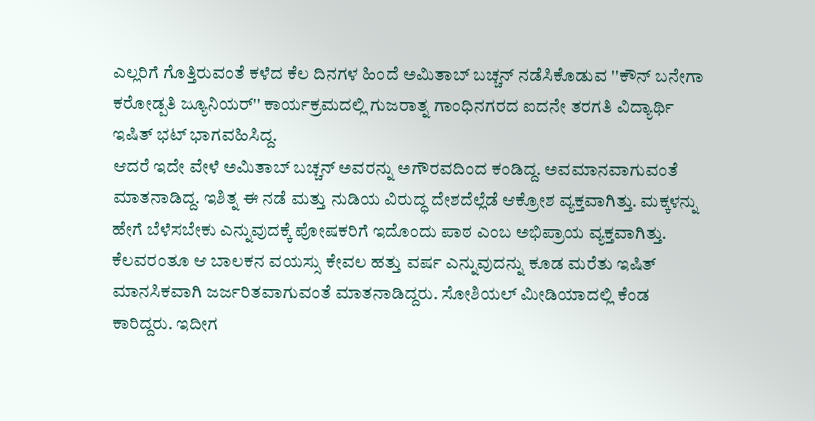ಎಲ್ಲರಿಗೆ ಗೊತ್ತಿರುವಂತೆ ಕಳೆದ ಕೆಲ ದಿನಗಳ ಹಿಂದೆ ಅಮಿತಾಬ್ ಬಚ್ಚನ್ ನಡೆಸಿಕೊಡುವ ''ಕೌನ್ ಬನೇಗಾ ಕರೋಡ್ಪತಿ ಜ್ಯೂನಿಯರ್'' ಕಾರ್ಯಕ್ರಮದಲ್ಲಿ ಗುಜರಾತ್ನ ಗಾಂಧಿನಗರದ ಐದನೇ ತರಗತಿ ವಿದ್ಯಾರ್ಥಿ ಇಷಿತ್ ಭಟ್ ಭಾಗವಹಿಸಿದ್ದ.
ಆದರೆ ಇದೇ ವೇಳೆ ಅಮಿತಾಬ್ ಬಚ್ಚನ್ ಅವರನ್ನು ಅಗೌರವದಿಂದ ಕಂಡಿದ್ದ. ಅವಮಾನವಾಗುವಂತೆ ಮಾತನಾಡಿದ್ದ. ಇಶಿತ್ನ ಈ ನಡೆ ಮತ್ತು ನುಡಿಯ ವಿರುದ್ಧ ದೇಶದೆಲ್ಲೆಡೆ ಆಕ್ರೋಶ ವ್ಯಕ್ತವಾಗಿತ್ತು. ಮಕ್ಕಳನ್ನು ಹೇಗೆ ಬೆಳೆಸಬೇಕು ಎನ್ನುವುದಕ್ಕೆ ಪೋಷಕರಿಗೆ ಇದೊಂದು ಪಾಠ ಎಂಬ ಅಭಿಪ್ರಾಯ ವ್ಯಕ್ತವಾಗಿತ್ತು.
ಕೆಲವರಂತೂ ಆ ಬಾಲಕನ ವಯಸ್ಸು ಕೇವಲ ಹತ್ತು ವರ್ಷ ಎನ್ನುವುದನ್ನು ಕೂಡ ಮರೆತು ಇಷಿತ್ ಮಾನಸಿಕವಾಗಿ ಜರ್ಜರಿತವಾಗುವಂತೆ ಮಾತನಾಡಿದ್ದರು. ಸೋಶಿಯಲ್ ಮೀಡಿಯಾದಲ್ಲಿ ಕೆಂಡ ಕಾರಿದ್ದರು. ಇದೀಗ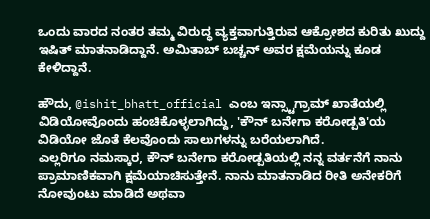ಒಂದು ವಾರದ ನಂತರ ತಮ್ಮ ವಿರುದ್ಧ ವ್ಯಕ್ತವಾಗುತ್ತಿರುವ ಆಕ್ರೋಶದ ಕುರಿತು ಖುದ್ದು ಇಷಿತ್ ಮಾತನಾಡಿದ್ದಾನೆ. ಅಮಿತಾಬ್ ಬಚ್ಚನ್ ಅವರ ಕ್ಷಮೆಯನ್ನು ಕೂಡ ಕೇಳಿದ್ದಾನೆ.

ಹೌದು, @ishit_bhatt_official ಎಂಬ ಇನ್ಸ್ಟಾಗ್ರಾಮ್ ಖಾತೆಯಲ್ಲಿ ವಿಡಿಯೋವೊಂದು ಹಂಚಿಕೊಳ್ಳಲಾಗಿದ್ದು, 'ಕೌನ್ ಬನೇಗಾ ಕರೋಡ್ಪತಿ'ಯ ವಿಡಿಯೋ ಜೊತೆ ಕೆಲವೊಂದು ಸಾಲುಗಳನ್ನು ಬರೆಯಲಾಗಿದೆ.
ಎಲ್ಲರಿಗೂ ನಮಸ್ಕಾರ, ಕೌನ್ ಬನೇಗಾ ಕರೋಡ್ಪತಿಯಲ್ಲಿ ನನ್ನ ವರ್ತನೆಗೆ ನಾನು ಪ್ರಾಮಾಣಿಕವಾಗಿ ಕ್ಷಮೆಯಾಚಿಸುತ್ತೇನೆ. ನಾನು ಮಾತನಾಡಿದ ರೀತಿ ಅನೇಕರಿಗೆ ನೋವುಂಟು ಮಾಡಿದೆ ಅಥವಾ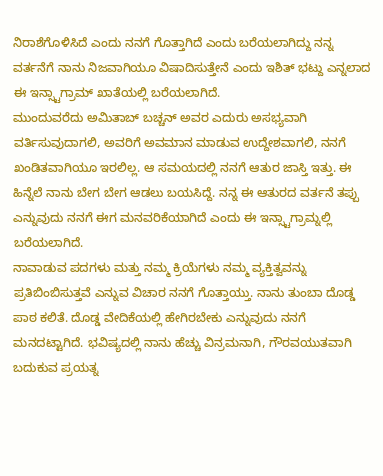ನಿರಾಶೆಗೊಳಿಸಿದೆ ಎಂದು ನನಗೆ ಗೊತ್ತಾಗಿದೆ ಎಂದು ಬರೆಯಲಾಗಿದ್ದು ನನ್ನ ವರ್ತನೆಗೆ ನಾನು ನಿಜವಾಗಿಯೂ ವಿಷಾದಿಸುತ್ತೇನೆ ಎಂದು ಇಶಿತ್ ಭಟ್ದು ಎನ್ನಲಾದ ಈ ಇನ್ಸ್ಟಾಗ್ರಾಮ್ ಖಾತೆಯಲ್ಲಿ ಬರೆಯಲಾಗಿದೆ.
ಮುಂದುವರೆದು ಅಮಿತಾಬ್ ಬಚ್ಚನ್ ಅವರ ಎದುರು ಅಸಭ್ಯವಾಗಿ ವರ್ತಿಸುವುದಾಗಲಿ, ಅವರಿಗೆ ಅವಮಾನ ಮಾಡುವ ಉದ್ದೇಶವಾಗಲಿ, ನನಗೆ ಖಂಡಿತವಾಗಿಯೂ ಇರಲಿಲ್ಲ. ಆ ಸಮಯದಲ್ಲಿ ನನಗೆ ಆತುರ ಜಾಸ್ತಿ ಇತ್ತು. ಈ ಹಿನ್ನೆಲೆ ನಾನು ಬೇಗ ಬೇಗ ಆಡಲು ಬಯಸಿದ್ದೆ. ನನ್ನ ಈ ಆತುರದ ವರ್ತನೆ ತಪ್ಪು ಎನ್ನುವುದು ನನಗೆ ಈಗ ಮನವರಿಕೆಯಾಗಿದೆ ಎಂದು ಈ ಇನ್ಸ್ಟಾಗ್ರಾಮ್ನಲ್ಲಿ ಬರೆಯಲಾಗಿದೆ.
ನಾವಾಡುವ ಪದಗಳು ಮತ್ತು ನಮ್ಮ ಕ್ರಿಯೆಗಳು ನಮ್ಮ ವ್ಯಕ್ತಿತ್ವವನ್ನು ಪ್ರತಿಬಿಂಬಿಸುತ್ತವೆ ಎನ್ನುವ ವಿಚಾರ ನನಗೆ ಗೊತ್ತಾಯ್ತು. ನಾನು ತುಂಬಾ ದೊಡ್ಡ ಪಾಠ ಕಲಿತೆ. ದೊಡ್ಡ ವೇದಿಕೆಯಲ್ಲಿ ಹೇಗಿರಬೇಕು ಎನ್ನುವುದು ನನಗೆ ಮನದಟ್ಟಾಗಿದೆ. ಭವಿಷ್ಯದಲ್ಲಿ ನಾನು ಹೆಚ್ಚು ವಿನ್ರಮನಾಗಿ, ಗೌರವಯುತವಾಗಿ ಬದುಕುವ ಪ್ರಯತ್ನ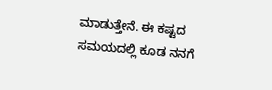ಮಾಡುತ್ತೇನೆ. ಈ ಕಷ್ಟದ ಸಮಯದಲ್ಲಿ ಕೂಡ ನನಗೆ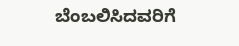ಬೆಂಬಲಿಸಿದವರಿಗೆ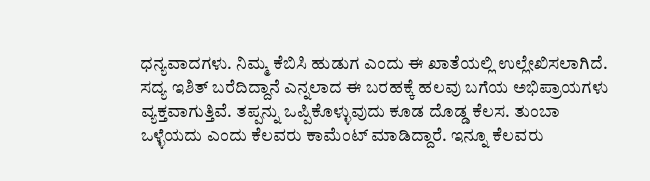ಧನ್ಯವಾದಗಳು. ನಿಮ್ಮ ಕೆಬಿಸಿ ಹುಡುಗ ಎಂದು ಈ ಖಾತೆಯಲ್ಲಿ ಉಲ್ಲೇಖಿಸಲಾಗಿದೆ.
ಸದ್ಯ ಇಶಿತ್ ಬರೆದಿದ್ದಾನೆ ಎನ್ನಲಾದ ಈ ಬರಹಕ್ಕೆ ಹಲವು ಬಗೆಯ ಅಭಿಪ್ರಾಯಗಳು ವ್ಯಕ್ತವಾಗುತ್ತಿವೆ. ತಪ್ಪನ್ನು ಒಪ್ಪಿಕೊಳ್ಳುವುದು ಕೂಡ ದೊಡ್ಡ ಕೆಲಸ. ತುಂಬಾ ಒಳ್ಳೆಯದು ಎಂದು ಕೆಲವರು ಕಾಮೆಂಟ್ ಮಾಡಿದ್ದಾರೆ. ಇನ್ನೂ ಕೆಲವರು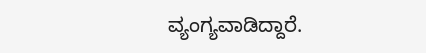ವ್ಯಂಗ್ಯವಾಡಿದ್ದಾರೆ.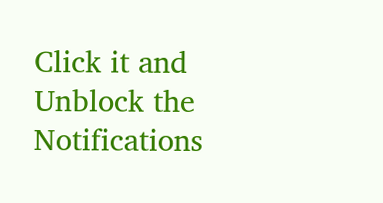Click it and Unblock the Notifications